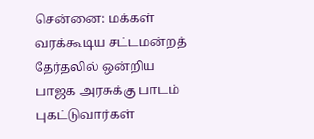சென்னை: மக்கள் வரக்கூடிய சட்டமன்றத் தேர்தலில் ஒன்றிய பாஜக அரசுக்கு பாடம் புகட்டுவார்கள்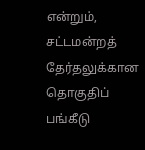என்றும், சட்டமன்றத் தேர்தலுக்கான தொகுதிப் பங்கீடு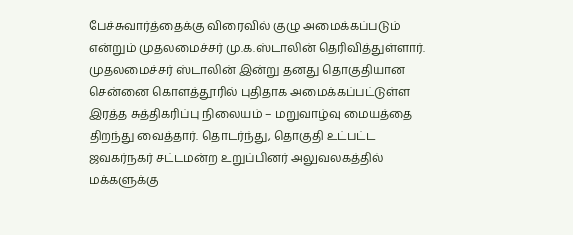பேச்சுவார்த்தைக்கு விரைவில் குழு அமைக்கப்படும் என்றும் முதலமைச்சர் மு.க.ஸ்டாலின் தெரிவித்துள்ளார். முதலமைச்சர் ஸ்டாலின் இன்று தனது தொகுதியான சென்னை கொளத்தூரில் புதிதாக அமைக்கப்பட்டுள்ள இரத்த சுத்திகரிப்பு நிலையம் – மறுவாழ்வு மையத்தை திறந்து வைத்தார். தொடர்ந்து, தொகுதி உட்பட்ட ஜவகர்நகர் சட்டமன்ற உறுப்பினர் அலுவலகத்தில் மக்களுக்கு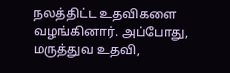நலத்திட்ட உதவிகளை வழங்கினார். அப்போது, மருத்துவ உதவி,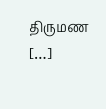திருமண […]